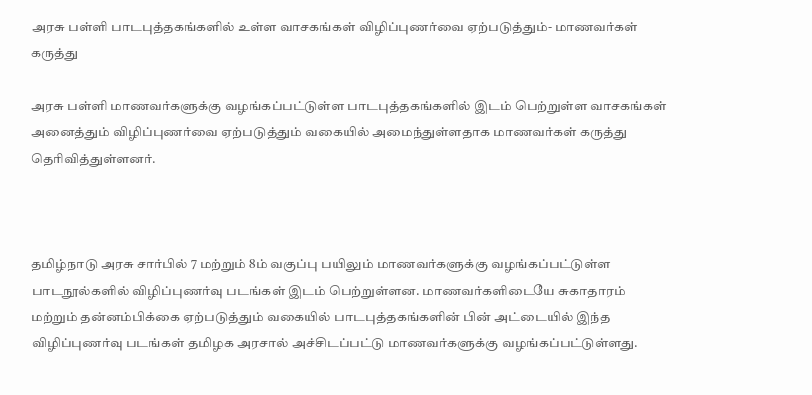அரசு பள்ளி பாடபுத்தகங்களில் உள்ள வாசகங்கள் விழிப்புணர்வை ஏற்படுத்தும்- மாணவர்கள் கருத்து

அரசு பள்ளி மாணவர்களுக்கு வழங்கப்பட்டுள்ள பாடபுத்தகங்களில் இடம் பெற்றுள்ள வாசகங்கள் அனைத்தும் விழிப்புணர்வை ஏற்படுத்தும் வகையில் அமைந்துள்ளதாக மாணவர்கள் கருத்து தெரிவித்துள்ளனர்.



தமிழ்நாடு அரசு சார்பில் 7 மற்றும் 8ம் வகுப்பு பயிலும் மாணவர்களுக்கு வழங்கப்பட்டுள்ள பாடநூல்களில் விழிப்புணர்வு படங்கள் இடம் பெற்றுள்ளன. மாணவர்களிடையே சுகாதாரம் மற்றும் தன்னம்பிக்கை ஏற்படுத்தும் வகையில் பாடபுத்தகங்களின் பின் அட்டையில் இந்த விழிப்புணர்வு படங்கள் தமிழக அரசால் அச்சிடப்பட்டு மாணவர்களுக்கு வழங்கப்பட்டுள்ளது.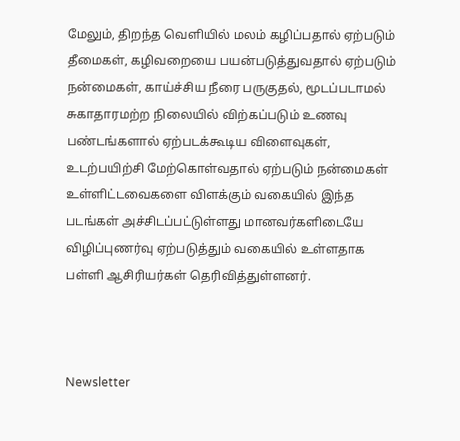மேலும், திறந்த வெளியில் மலம் கழிப்பதால் ஏற்படும் தீமைகள், கழிவறையை பயன்படுத்துவதால் ஏற்படும் நன்மைகள், காய்ச்சிய நீரை பருகுதல், மூடப்படாமல் சுகாதாரமற்ற நிலையில் விற்கப்படும் உணவு பண்டங்களால் ஏற்படக்கூடிய விளைவுகள், உடற்பயிற்சி மேற்கொள்வதால் ஏற்படும் நன்மைகள் உள்ளிட்டவைகளை விளக்கும் வகையில் இந்த படங்கள் அச்சிடப்பட்டுள்ளது மானவர்களிடையே விழிப்புணர்வு ஏற்படுத்தும் வகையில் உள்ளதாக பள்ளி ஆசிரியர்கள் தெரிவித்துள்ளனர்.



Newsletter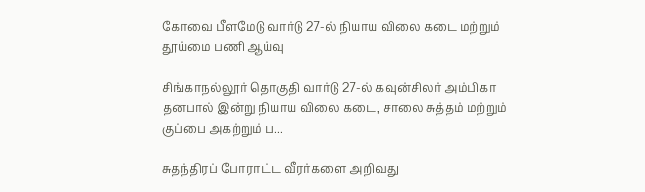கோவை பீளமேடு வார்டு 27-ல் நியாய விலை கடை மற்றும் தூய்மை பணி ஆய்வு

சிங்காநல்லூர் தொகுதி வார்டு 27-ல் கவுன்சிலர் அம்பிகா தனபால் இன்று நியாய விலை கடை, சாலை சுத்தம் மற்றும் குப்பை அகற்றும் ப...

சுதந்திரப் போராட்ட வீரர்களை அறிவது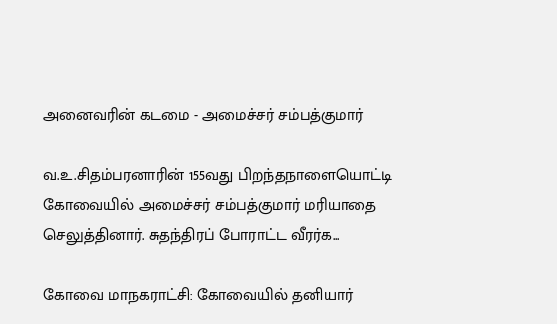அனைவரின் கடமை - அமைச்சர் சம்பத்குமார்

வ.உ.சிதம்பரனாரின் 155வது பிறந்தநாளையொட்டி கோவையில் அமைச்சர் சம்பத்குமார் மரியாதை செலுத்தினார். சுதந்திரப் போராட்ட வீரர்க...

கோவை மாநகராட்சி: கோவையில் தனியார்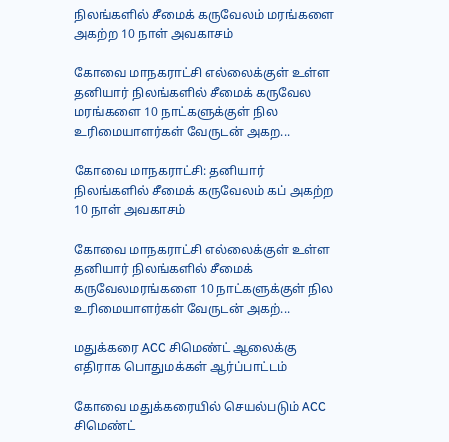நிலங்களில் சீமைக் கருவேலம் மரங்களை அகற்ற 10 நாள் அவகாசம்

கோவை மாநகராட்சி எல்லைக்குள் உள்ள தனியார் நிலங்களில் சீமைக் கருவேல மரங்களை 10 நாட்களுக்குள் நில உரிமையாளர்கள் வேருடன் அகற...

கோவை மாநகராட்சி: தனியார் நிலங்களில் சீமைக் கருவேலம் கப் அகற்ற 10 நாள் அவகாசம்

கோவை மாநகராட்சி எல்லைக்குள் உள்ள தனியார் நிலங்களில் சீமைக் கருவேலமரங்களை 10 நாட்களுக்குள் நில உரிமையாளர்கள் வேருடன் அகற்...

மதுக்கரை ACC சிமெண்ட் ஆலைக்கு எதிராக பொதுமக்கள் ஆர்ப்பாட்டம்

கோவை மதுக்கரையில் செயல்படும் ACC சிமெண்ட்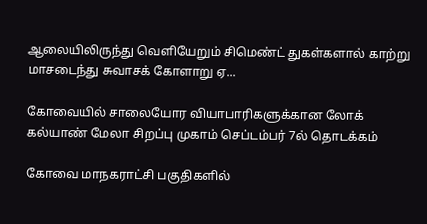ஆலையிலிருந்து வெளியேறும் சிமெண்ட் துகள்களால் காற்று மாசடைந்து சுவாசக் கோளாறு ஏ...

கோவையில் சாலையோர வியாபாரிகளுக்கான லோக் கல்யாண் மேலா சிறப்பு முகாம் செப்டம்பர் 7ல் தொடக்கம்

கோவை மாநகராட்சி பகுதிகளில்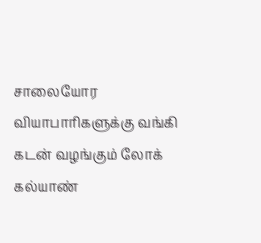சாலையோர வியாபாரிகளுக்கு வங்கி கடன் வழங்கும் லோக் கல்யாண்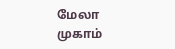மேலா முகாம்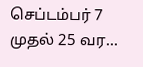செப்டம்பர் 7 முதல் 25 வர...